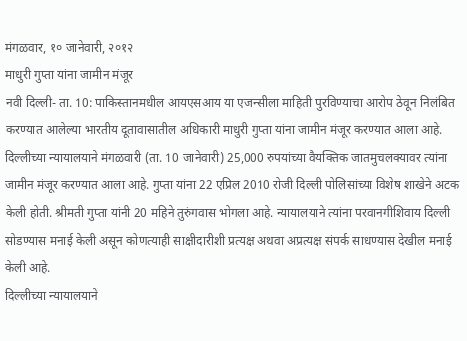मंगळवार, १० जानेवारी, २०१२
माधुरी गुप्ता यांना जामीन मंजूर
नवी दिल्ली- ता. 10: पाकिस्तानमधील आयएसआय या एजन्सीला माहिती पुरविण्याचा आरोप ठेवून निलंबित करण्यात आलेल्या भारतीय दूतावासातील अधिकारी माधुरी गुप्ता यांना जामीन मंजूर करण्यात आला आहे.
दिल्लीच्या न्यायालयाने मंगळवारी (ता. 10 जानेवारी) 25,000 रुपयांच्या वैयक्तिक जातमुचलक्यावर त्यांना जामीन मंजूर करण्यात आला आहे. गुप्ता यांना 22 एप्रिल 2010 रोजी दिल्ली पोलिसांच्या विशेष शाखेने अटक केली होती. श्रीमती गुप्ता यांनी 20 महिने तुरुंगवास भोगला आहे. न्यायालयाने त्यांना परवानगीशिवाय दिल्ली सोडण्यास मनाई केली असून कोणत्याही साक्षीदारीशी प्रत्यक्ष अथवा अप्रत्यक्ष संपर्क साधण्यास देखील मनाई केली आहे.
दिल्लीच्या न्यायालयाने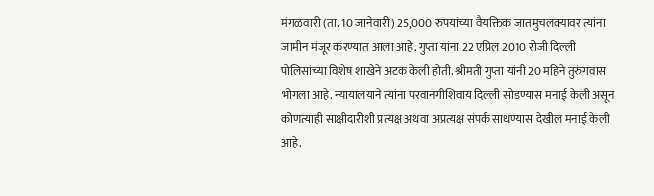मंगळवारी (ता. 10 जानेवारी) 25,000 रुपयांच्या वैयक्तिक जातमुचलक्यावर त्यांना जामीन मंजूर करण्यात आला आहे. गुप्ता यांना 22 एप्रिल 2010 रोजी दिल्ली पोलिसांच्या विशेष शाखेने अटक केली होती. श्रीमती गुप्ता यांनी 20 महिने तुरुंगवास भोगला आहे. न्यायालयाने त्यांना परवानगीशिवाय दिल्ली सोडण्यास मनाई केली असून कोणत्याही साक्षीदारीशी प्रत्यक्ष अथवा अप्रत्यक्ष संपर्क साधण्यास देखील मनाई केली आहे.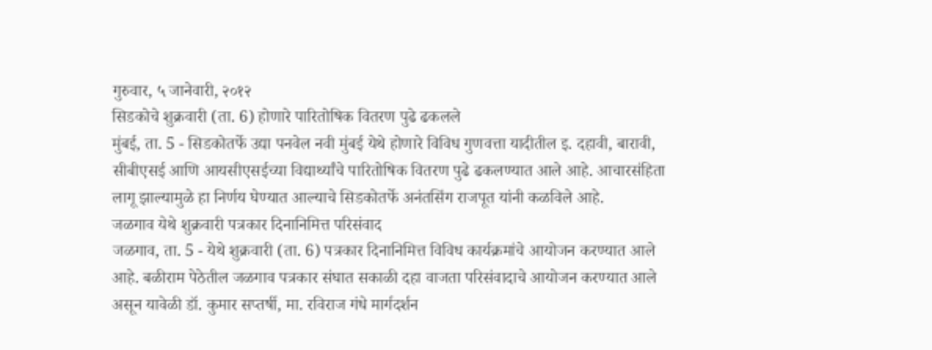गुरुवार, ५ जानेवारी, २०१२
सिडकोचे शुक्रवारी (ता. 6) होणारे पारितोषिक वितरण पुढे ढकलले
मुंबई, ता. 5 - सिडकोतर्फे उद्या पनवेल नवी मुंबई येथे होणारे विविध गुणवत्ता यादीतील इ. दहावी, बारावी, सीबीएसई आणि आयसीएसईच्या विद्यार्थ्यांचे पारितोषिक वितरण पुढे ढकलण्यात आले आहे. आचारसंहिता लागू झाल्यामुळे हा निर्णय घेण्यात आल्याचे सिडकोतर्फे अनंतसिंग राजपूत यांनी कळविले आहे.
जळगाव येथे शुक्रवारी पत्रकार दिनानिमित्त परिसंवाद
जळगाव, ता. 5 - येथे शुक्रवारी (ता. 6) पत्रकार दिनानिमित्त विविध कार्यक्रमांचे आयोजन करण्यात आले आहे. बळीराम पेठेतील जळगाव पत्रकार संघात सकाळी दहा वाजता परिसंवादाचे आयोजन करण्यात आले असून यावेळी डॉ. कुमार सप्तर्षी, मा. रविराज गंधे मार्गदर्शन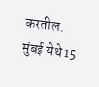करतील.
मुंबई येथे 15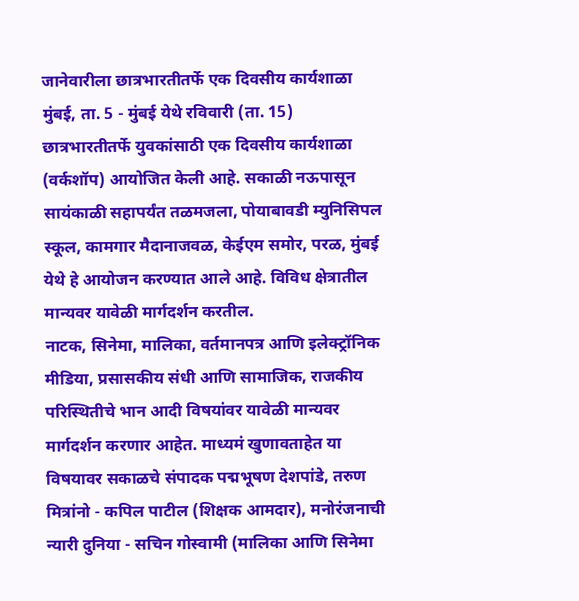जानेवारीला छात्रभारतीतर्फे एक दिवसीय कार्यशाळा
मुंबई, ता. 5 - मुंबई येथे रविवारी (ता. 15) छात्रभारतीतर्फे युवकांसाठी एक दिवसीय कार्यशाळा (वर्कशॉप) आयोजित केली आहे. सकाळी नऊपासून सायंकाळी सहापर्यंत तळमजला, पोयाबावडी म्युनिसिपल स्कूल, कामगार मैदानाजवळ, केईएम समोर, परळ, मुंबई येथे हे आयोजन करण्यात आले आहे. विविध क्षेत्रातील मान्यवर यावेळी मार्गदर्शन करतील.
नाटक, सिनेमा, मालिका, वर्तमानपत्र आणि इलेक्ट्रॉनिक मीडिया, प्रसासकीय संधी आणि सामाजिक, राजकीय परिस्थितीचे भान आदी विषयांवर यावेळी मान्यवर मार्गदर्शन करणार आहेत. माध्यमं खुणावताहेत या विषयावर सकाळचे संपादक पद्मभूषण देशपांडे, तरुण मित्रांनो - कपिल पाटील (शिक्षक आमदार), मनोरंजनाची न्यारी दुनिया - सचिन गोस्वामी (मालिका आणि सिनेमा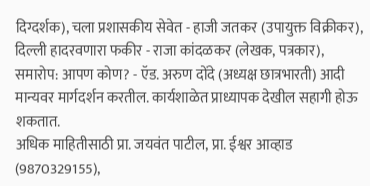दिग्दर्शक), चला प्रशासकीय सेवेत - हाजी जतकर (उपायुक्त विक्रीकर), दिल्ली हादरवणारा फकीर - राजा कांदळकर (लेखक, पत्रकार), समारोप: आपण कोण? - ऍड. अरुण दोंदे (अध्यक्ष छात्रभारती) आदी मान्यवर मार्गदर्शन करतील. कार्यशाळेत प्राध्यापक देखील सहागी होऊ शकतात.
अधिक माहितीसाठी प्रा. जयवंत पाटील, प्रा. ईश्वर आव्हाड (9870329155),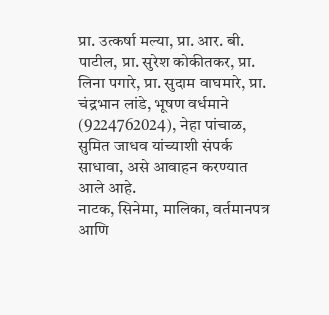प्रा. उत्कर्षा मल्या, प्रा. आर. बी. पाटील, प्रा. सुरेश कोकीतकर, प्रा. लिना पगारे, प्रा. सुदाम वाघमारे, प्रा. चंद्रभान लांडे, भूषण वर्धमाने (9224762024), नेहा पांचाळ, सुमित जाधव यांच्याशी संपर्क साधावा, असे आवाहन करण्यात आले आहे.
नाटक, सिनेमा, मालिका, वर्तमानपत्र आणि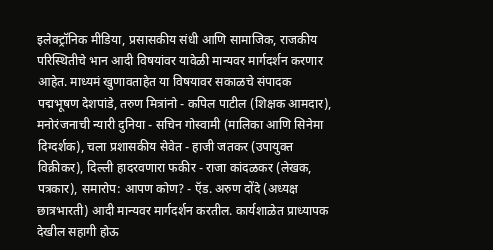इलेक्ट्रॉनिक मीडिया, प्रसासकीय संधी आणि सामाजिक, राजकीय परिस्थितीचे भान आदी विषयांवर यावेळी मान्यवर मार्गदर्शन करणार आहेत. माध्यमं खुणावताहेत या विषयावर सकाळचे संपादक पद्मभूषण देशपांडे, तरुण मित्रांनो - कपिल पाटील (शिक्षक आमदार), मनोरंजनाची न्यारी दुनिया - सचिन गोस्वामी (मालिका आणि सिनेमा दिग्दर्शक), चला प्रशासकीय सेवेत - हाजी जतकर (उपायुक्त विक्रीकर), दिल्ली हादरवणारा फकीर - राजा कांदळकर (लेखक, पत्रकार), समारोप: आपण कोण? - ऍड. अरुण दोंदे (अध्यक्ष छात्रभारती) आदी मान्यवर मार्गदर्शन करतील. कार्यशाळेत प्राध्यापक देखील सहागी होऊ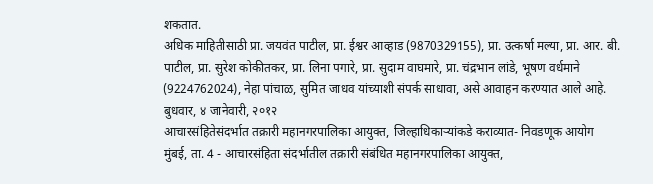शकतात.
अधिक माहितीसाठी प्रा. जयवंत पाटील, प्रा. ईश्वर आव्हाड (9870329155), प्रा. उत्कर्षा मल्या, प्रा. आर. बी. पाटील, प्रा. सुरेश कोकीतकर, प्रा. लिना पगारे, प्रा. सुदाम वाघमारे, प्रा. चंद्रभान लांडे, भूषण वर्धमाने (9224762024), नेहा पांचाळ, सुमित जाधव यांच्याशी संपर्क साधावा, असे आवाहन करण्यात आले आहे.
बुधवार, ४ जानेवारी, २०१२
आचारसंहितेसंदर्भात तक्रारी महानगरपालिका आयुक्त, जिल्हाधिकाऱ्यांकडे कराव्यात- निवडणूक आयोग
मुंबई, ता. 4 - आचारसंहिता संदर्भातील तक्रारी संबंधित महानगरपालिका आयुक्त,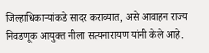जिल्हाधिकाऱ्यांकडे सादर कराव्यात, असे आवाहन राज्य निवडणूक आयुक्त नीला सत्यनारायण यांनी केले आहे.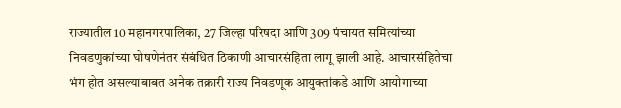राज्यातील 10 महानगरपालिका, 27 जिल्हा परिषदा आणि 309 पंचायत समित्यांच्या निवडणुकांच्या घोषणेनंतर संबंधित ठिकाणी आचारसंहिता लागू झाली आहे. आचारसंहितेचा भंग होत असल्याबाबत अनेक तक्रारी राज्य निवडणूक आयुक्तांकडे आणि आयोगाच्या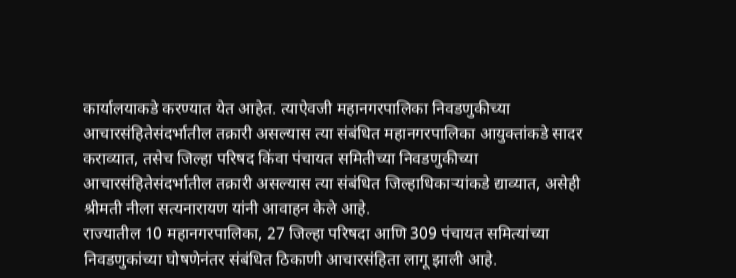कार्यालयाकडे करण्यात येत आहेत. त्याऐवजी महानगरपालिका निवडणुकीच्या आचारसंहितेसंदर्भातील तक्रारी असल्यास त्या संबंधित महानगरपालिका आयुक्तांकडे सादर कराव्यात, तसेच जिल्हा परिषद किंवा पंचायत समितीच्या निवडणुकीच्या आचारसंहितेसंदर्भातील तक्रारी असल्यास त्या संबंधित जिल्हाधिकाऱ्यांकडे द्याव्यात, असेही श्रीमती नीला सत्यनारायण यांनी आवाहन केले आहे.
राज्यातील 10 महानगरपालिका, 27 जिल्हा परिषदा आणि 309 पंचायत समित्यांच्या निवडणुकांच्या घोषणेनंतर संबंधित ठिकाणी आचारसंहिता लागू झाली आहे.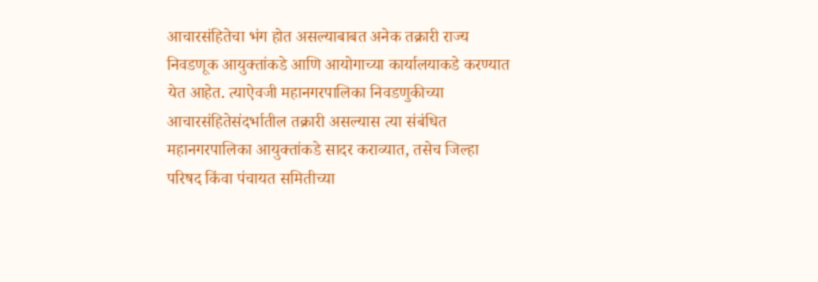आचारसंहितेचा भंग होत असल्याबाबत अनेक तक्रारी राज्य निवडणूक आयुक्तांकडे आणि आयोगाच्या कार्यालयाकडे करण्यात येत आहेत. त्याऐवजी महानगरपालिका निवडणुकीच्या आचारसंहितेसंदर्भातील तक्रारी असल्यास त्या संबंधित महानगरपालिका आयुक्तांकडे सादर कराव्यात, तसेच जिल्हा परिषद किंवा पंचायत समितीच्या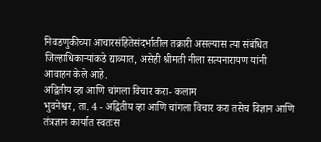निवडणुकीच्या आचारसंहितेसंदर्भातील तक्रारी असल्यास त्या संबंधित जिल्हाधिकाऱ्यांकडे द्याव्यात, असेही श्रीमती नीला सत्यनारायण यांनी आवाहन केले आहे.
अद्वितीय व्हा आणि चांगला विचार करा- कलाम
भुवनेश्वर, ता. 4 - अद्वितीय व्हा आणि चांगला विचार करा तसेच विज्ञान आणि तंत्रज्ञान कार्यात स्वतःस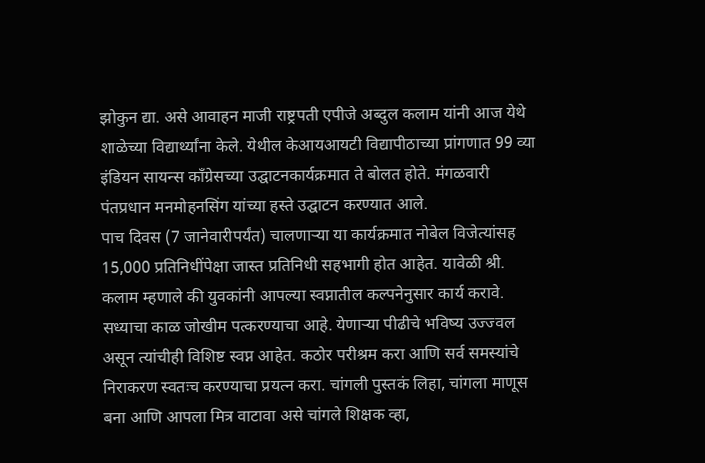झोकुन द्या. असे आवाहन माजी राष्ट्रपती एपीजे अब्दुल कलाम यांनी आज येथे शाळेच्या विद्यार्थ्यांना केले. येथील केआयआयटी विद्यापीठाच्या प्रांगणात 99 व्या इंडियन सायन्स काँग्रेसच्या उद्घाटनकार्यक्रमात ते बोलत होते. मंगळवारी पंतप्रधान मनमोहनसिंग यांच्या हस्ते उद्घाटन करण्यात आले.
पाच दिवस (7 जानेवारीपर्यंत) चालणाऱ्या या कार्यक्रमात नोबेल विजेत्यांसह 15,000 प्रतिनिधींपेक्षा जास्त प्रतिनिधी सहभागी होत आहेत. यावेळी श्री. कलाम म्हणाले की युवकांनी आपल्या स्वप्नातील कल्पनेनुसार कार्य करावे. सध्याचा काळ जोखीम पत्करण्याचा आहे. येणाऱ्या पीढीचे भविष्य उज्ज्वल असून त्यांचीही विशिष्ट स्वप्न आहेत. कठोर परीश्रम करा आणि सर्व समस्यांचे निराकरण स्वतःच करण्याचा प्रयत्न करा. चांगली पुस्तकं लिहा, चांगला माणूस बना आणि आपला मित्र वाटावा असे चांगले शिक्षक व्हा,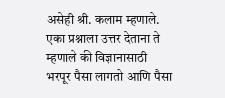असेही श्री. कलाम म्हणाले. एका प्रश्नाला उत्तर देताना ते म्हणाले की विज्ञानासाठी भरपूर पैसा लागतो आणि पैसा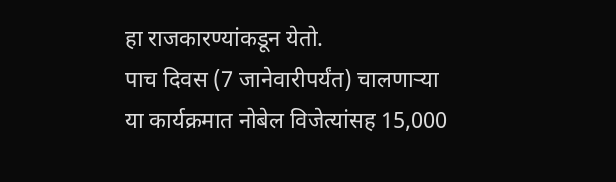हा राजकारण्यांकडून येतो.
पाच दिवस (7 जानेवारीपर्यंत) चालणाऱ्या या कार्यक्रमात नोबेल विजेत्यांसह 15,000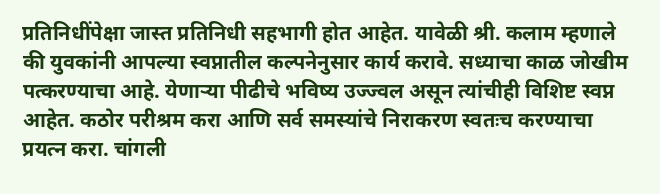प्रतिनिधींपेक्षा जास्त प्रतिनिधी सहभागी होत आहेत. यावेळी श्री. कलाम म्हणाले की युवकांनी आपल्या स्वप्नातील कल्पनेनुसार कार्य करावे. सध्याचा काळ जोखीम पत्करण्याचा आहे. येणाऱ्या पीढीचे भविष्य उज्ज्वल असून त्यांचीही विशिष्ट स्वप्न आहेत. कठोर परीश्रम करा आणि सर्व समस्यांचे निराकरण स्वतःच करण्याचा प्रयत्न करा. चांगली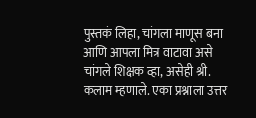पुस्तकं लिहा, चांगला माणूस बना आणि आपला मित्र वाटावा असे चांगले शिक्षक व्हा, असेही श्री. कलाम म्हणाले. एका प्रश्नाला उत्तर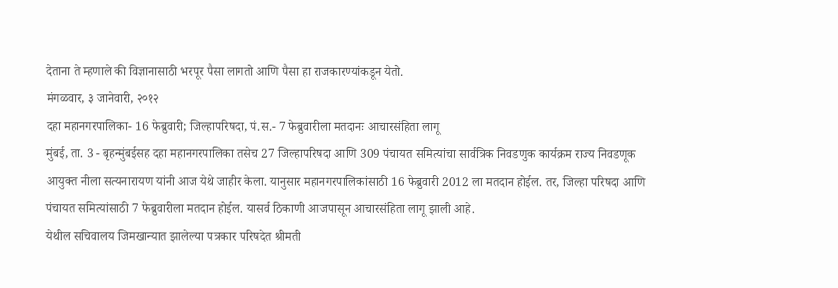देताना ते म्हणाले की विज्ञानासाठी भरपूर पैसा लागतो आणि पैसा हा राजकारण्यांकडून येतो.
मंगळवार, ३ जानेवारी, २०१२
दहा महानगरपालिका- 16 फेब्रुवारी; जिल्हापरिषदा, पं.स.- 7 फेब्रुवारीला मतदानः आचारसंहिता लागू
मुंबई, ता. 3 - बृहन्मुंबईसह दहा महानगरपालिका तसेच 27 जिल्हापरिषदा आणि 309 पंचायत समित्यांचा सार्वत्रिक निवडणुक कार्यक्रम राज्य निवडणूक आयुक्त नीला सत्यनारायण यांनी आज येथे जाहीर केला. यानुसार महानगरपालिकांसाठी 16 फेब्रुवारी 2012 ला मतदान होईल. तर, जिल्हा परिषदा आणि पंचायत समित्यांसाठी 7 फेब्रुवारीला मतदान होईल. यासर्व ठिकाणी आजपासून आचारसंहिता लागू झाली आहे.
येथील सचिवालय जिमखान्यात झालेल्या पत्रकार परिषदेत श्रीमती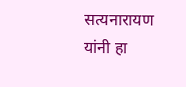सत्यनारायण यांनी हा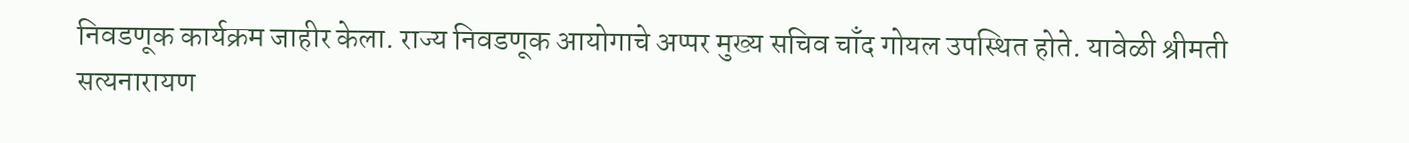निवडणूक कार्यक्रम जाहीर केला. राज्य निवडणूक आयोगाचे अप्पर मुख्य सचिव चाँद गोयल उपस्थित होते. यावेळी श्रीमती सत्यनारायण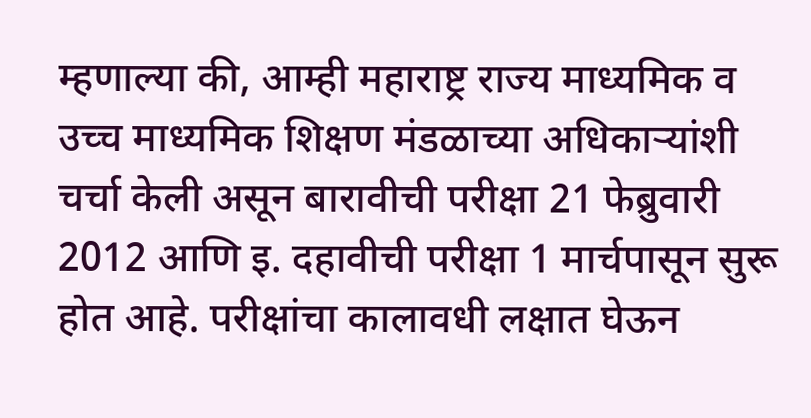म्हणाल्या की, आम्ही महाराष्ट्र राज्य माध्यमिक व उच्च माध्यमिक शिक्षण मंडळाच्या अधिकाऱ्यांशी चर्चा केली असून बारावीची परीक्षा 21 फेब्रुवारी 2012 आणि इ. दहावीची परीक्षा 1 मार्चपासून सुरू होत आहे. परीक्षांचा कालावधी लक्षात घेऊन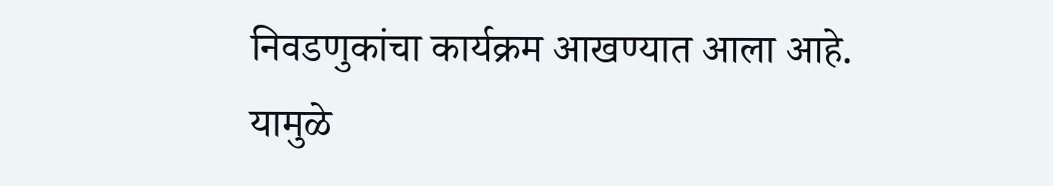निवडणुकांचा कार्यक्रम आखण्यात आला आहे. यामुळे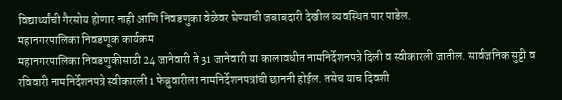विद्यार्थ्यांची गैरसोय होणार नाही आणि निवडणुका वेळेवर घेण्याची जबाबदारी देखील व्यवस्थित पार पाडेल.
महानगरपालिका निवडणूक कार्यक्रम
महानगरपालिका निवडणुकीसाठी 24 जानेवारी ते 31 जानेवारी या कालावधीत नामनिर्देशनपत्रे दिली व स्वीकारली जातील. सार्वजनिक सुट्टी व रविवारी नामनिर्देशनपत्रे स्वीकारली 1 फेब्रुवारीला नामनिर्देशनपत्रांची छाननी होईल. तसेच याच दिवशी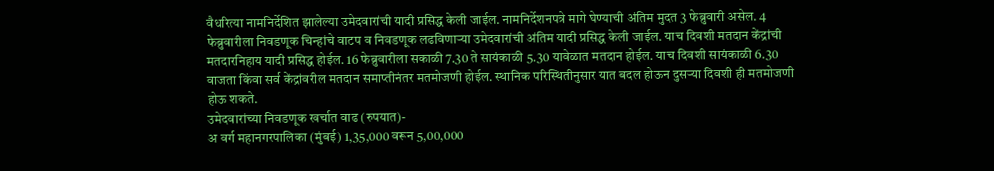वैधरित्या नामनिर्देशित झालेल्या उमेदवारांची यादी प्रसिद्ध केली जाईल. नामनिर्देशनपत्रे मागे घेण्याची अंतिम मुदत 3 फेब्रुवारी असेल. 4 फेब्रुवारीला निवडणूक चिन्हांचे वाटप व निवडणूक लढविणाऱ्या उमेदवारांची अंतिम यादी प्रसिद्ध केली जाईल. याच दिवशी मतदान केंद्रांची मतदारनिहाय यादी प्रसिद्ध होईल. 16 फेब्रुवारीला सकाळी 7.30 ते सायंकाळी 5.30 यावेळात मतदान होईल. याच दिवशी सायंकाळी 6.30 वाजता किंवा सर्व केंद्रांवरील मतदान समाप्तीनंतर मतमोजणी होईल. स्थानिक परिस्थितीनुसार यात बदल होऊन दुसऱ्या दिवशी ही मतमोजणी होऊ शकते.
उमेदवारांच्या निवडणूक खर्चात वाढ (रुपयात)-
अ वर्ग महानगरपालिका (मुंबई) 1,35,000 वरून 5,00,000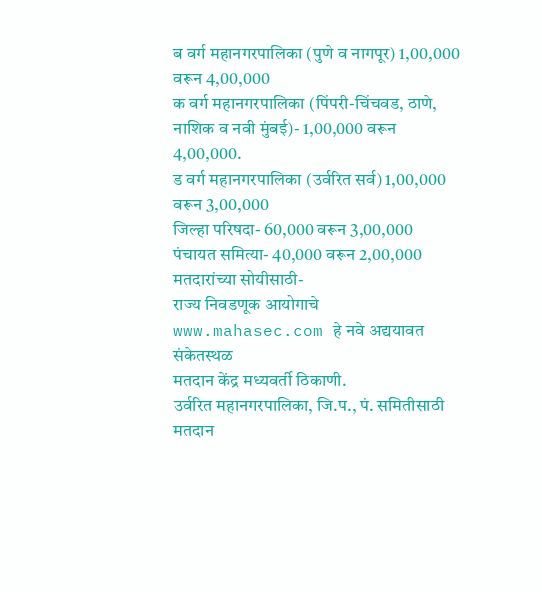ब वर्ग महानगरपालिका (पुणे व नागपूर) 1,00,000 वरून 4,00,000
क वर्ग महानगरपालिका (पिंपरी-चिंचवड, ठाणे, नाशिक व नवी मुंबई)- 1,00,000 वरून 4,00,000.
ड वर्ग महानगरपालिका (उर्वरित सर्व) 1,00,000 वरून 3,00,000
जिल्हा परिषदा- 60,000 वरून 3,00,000
पंचायत समित्या- 40,000 वरून 2,00,000
मतदारांच्या सोयीसाठी-
राज्य निवडणूक आयोगाचे www.mahasec.com हे नवे अद्ययावत संकेतस्थळ
मतदान केंद्र मध्यवर्ती ठिकाणी.
उर्वरित महानगरपालिका, जि.प., पं. समितीसाठी मतदान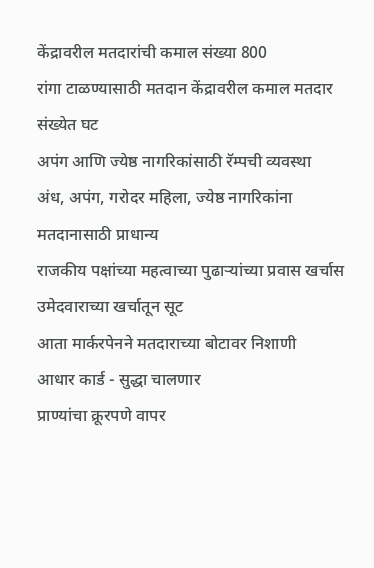केंद्रावरील मतदारांची कमाल संख्या 800
रांगा टाळण्यासाठी मतदान केंद्रावरील कमाल मतदार संख्येत घट
अपंग आणि ज्येष्ठ नागरिकांसाठी रॅम्पची व्यवस्था
अंध, अपंग, गरोदर महिला, ज्येष्ठ नागरिकांना मतदानासाठी प्राधान्य
राजकीय पक्षांच्या महत्वाच्या पुढाऱ्यांच्या प्रवास खर्चास उमेदवाराच्या खर्चातून सूट
आता मार्करपेनने मतदाराच्या बोटावर निशाणी
आधार कार्ड - सुद्धा चालणार
प्राण्यांचा क्रूरपणे वापर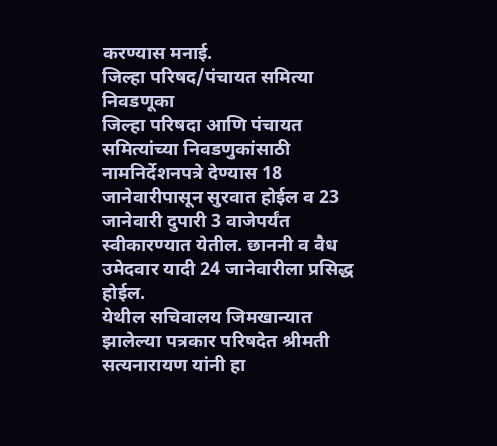करण्यास मनाई.
जिल्हा परिषद/पंचायत समित्या निवडणूका
जिल्हा परिषदा आणि पंचायत समित्यांच्या निवडणुकांसाठी नामनिर्देशनपत्रे देण्यास 18 जानेवारीपासून सुरवात होईल व 23 जानेवारी दुपारी 3 वाजेपर्यंत स्वीकारण्यात येतील. छाननी व वैध उमेदवार यादी 24 जानेवारीला प्रसिद्ध होईल.
येथील सचिवालय जिमखान्यात झालेल्या पत्रकार परिषदेत श्रीमती सत्यनारायण यांनी हा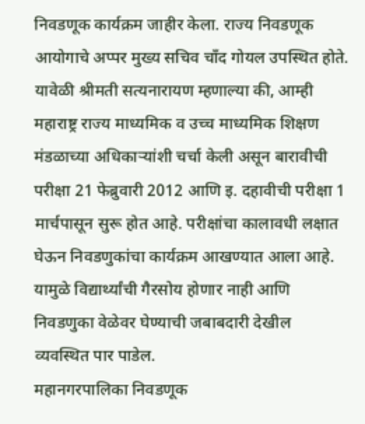निवडणूक कार्यक्रम जाहीर केला. राज्य निवडणूक आयोगाचे अप्पर मुख्य सचिव चाँद गोयल उपस्थित होते. यावेळी श्रीमती सत्यनारायण म्हणाल्या की, आम्ही महाराष्ट्र राज्य माध्यमिक व उच्च माध्यमिक शिक्षण मंडळाच्या अधिकाऱ्यांशी चर्चा केली असून बारावीची परीक्षा 21 फेब्रुवारी 2012 आणि इ. दहावीची परीक्षा 1 मार्चपासून सुरू होत आहे. परीक्षांचा कालावधी लक्षात घेऊन निवडणुकांचा कार्यक्रम आखण्यात आला आहे. यामुळे विद्यार्थ्यांची गैरसोय होणार नाही आणि निवडणुका वेळेवर घेण्याची जबाबदारी देखील व्यवस्थित पार पाडेल.
महानगरपालिका निवडणूक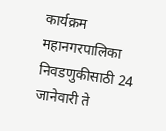कार्यक्रम
महानगरपालिका निवडणुकीसाठी 24 जानेवारी ते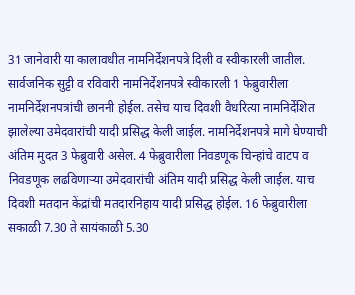31 जानेवारी या कालावधीत नामनिर्देशनपत्रे दिली व स्वीकारली जातील. सार्वजनिक सुट्टी व रविवारी नामनिर्देशनपत्रे स्वीकारली 1 फेब्रुवारीला नामनिर्देशनपत्रांची छाननी होईल. तसेच याच दिवशी वैधरित्या नामनिर्देशित झालेल्या उमेदवारांची यादी प्रसिद्ध केली जाईल. नामनिर्देशनपत्रे मागे घेण्याची अंतिम मुदत 3 फेब्रुवारी असेल. 4 फेब्रुवारीला निवडणूक चिन्हांचे वाटप व निवडणूक लढविणाऱ्या उमेदवारांची अंतिम यादी प्रसिद्ध केली जाईल. याच दिवशी मतदान केंद्रांची मतदारनिहाय यादी प्रसिद्ध होईल. 16 फेब्रुवारीला सकाळी 7.30 ते सायंकाळी 5.30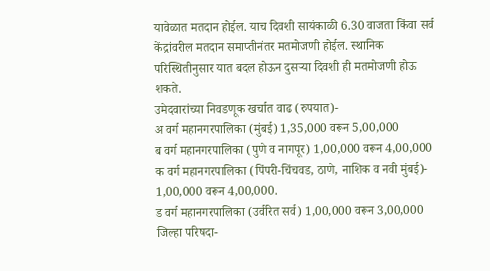यावेळात मतदान होईल. याच दिवशी सायंकाळी 6.30 वाजता किंवा सर्व केंद्रांवरील मतदान समाप्तीनंतर मतमोजणी होईल. स्थानिक परिस्थितीनुसार यात बदल होऊन दुसऱ्या दिवशी ही मतमोजणी होऊ शकते.
उमेदवारांच्या निवडणूक खर्चात वाढ (रुपयात)-
अ वर्ग महानगरपालिका (मुंबई) 1,35,000 वरून 5,00,000
ब वर्ग महानगरपालिका (पुणे व नागपूर) 1,00,000 वरून 4,00,000
क वर्ग महानगरपालिका (पिंपरी-चिंचवड, ठाणे, नाशिक व नवी मुंबई)- 1,00,000 वरून 4,00,000.
ड वर्ग महानगरपालिका (उर्वरित सर्व) 1,00,000 वरून 3,00,000
जिल्हा परिषदा-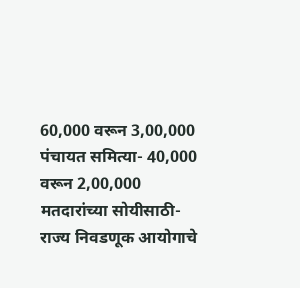60,000 वरून 3,00,000
पंचायत समित्या- 40,000 वरून 2,00,000
मतदारांच्या सोयीसाठी-
राज्य निवडणूक आयोगाचे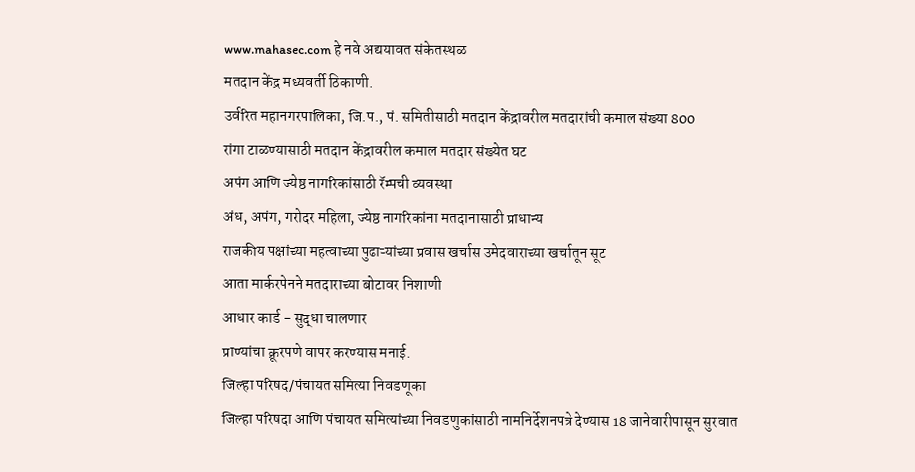www.mahasec.com हे नवे अद्ययावत संकेतस्थळ
मतदान केंद्र मध्यवर्ती ठिकाणी.
उर्वरित महानगरपालिका, जि.प., पं. समितीसाठी मतदान केंद्रावरील मतदारांची कमाल संख्या 800
रांगा टाळण्यासाठी मतदान केंद्रावरील कमाल मतदार संख्येत घट
अपंग आणि ज्येष्ठ नागरिकांसाठी रॅम्पची व्यवस्था
अंध, अपंग, गरोदर महिला, ज्येष्ठ नागरिकांना मतदानासाठी प्राधान्य
राजकीय पक्षांच्या महत्वाच्या पुढाऱ्यांच्या प्रवास खर्चास उमेदवाराच्या खर्चातून सूट
आता मार्करपेनने मतदाराच्या बोटावर निशाणी
आधार कार्ड - सुद्धा चालणार
प्राण्यांचा क्रूरपणे वापर करण्यास मनाई.
जिल्हा परिषद/पंचायत समित्या निवडणूका
जिल्हा परिषदा आणि पंचायत समित्यांच्या निवडणुकांसाठी नामनिर्देशनपत्रे देण्यास 18 जानेवारीपासून सुरवात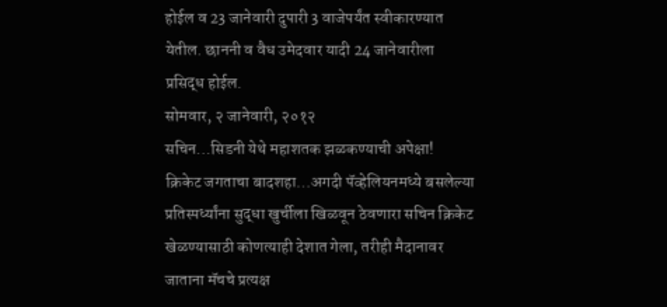होईल व 23 जानेवारी दुपारी 3 वाजेपर्यंत स्वीकारण्यात येतील. छाननी व वैध उमेदवार यादी 24 जानेवारीला प्रसिद्ध होईल.
सोमवार, २ जानेवारी, २०१२
सचिन...सिडनी येथे महाशतक झळकण्याची अपेक्षा!
क्रिकेट जगताचा बादशहा...अगदी पॅव्हेलियनमध्ये बसलेल्या प्रतिस्पर्ध्यांना सुद्धा खुर्चीला खिळवून ठेवणारा सचिन क्रिकेट खेळण्यासाठी कोणत्याही देशात गेला, तरीही मैदानावर जाताना मॅचचे प्रत्यक्ष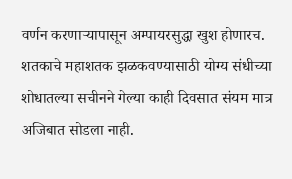वर्णन करणाऱ्यापासून अम्पायरसुद्धा खुश होणारच. शतकाचे महाशतक झळकवण्यासाठी योग्य संधीच्या शोधातल्या सचीनने गेल्या काही दिवसात संयम मात्र अजिबात सोडला नाही.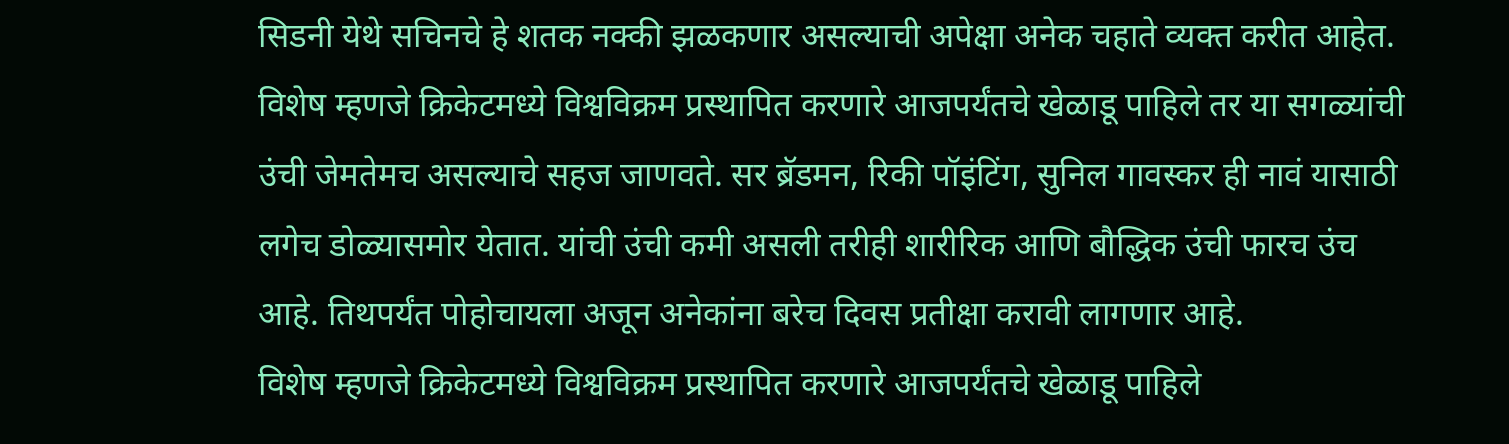सिडनी येथे सचिनचे हे शतक नक्की झळकणार असल्याची अपेक्षा अनेक चहाते व्यक्त करीत आहेत.
विशेष म्हणजे क्रिकेटमध्ये विश्वविक्रम प्रस्थापित करणारे आजपर्यंतचे खेळाडू पाहिले तर या सगळ्यांची उंची जेमतेमच असल्याचे सहज जाणवते. सर ब्रॅडमन, रिकी पॉइंटिंग, सुनिल गावस्कर ही नावं यासाठी लगेच डोळ्यासमोर येतात. यांची उंची कमी असली तरीही शारीरिक आणि बौद्धिक उंची फारच उंच आहे. तिथपर्यंत पोहोचायला अजून अनेकांना बरेच दिवस प्रतीक्षा करावी लागणार आहे.
विशेष म्हणजे क्रिकेटमध्ये विश्वविक्रम प्रस्थापित करणारे आजपर्यंतचे खेळाडू पाहिले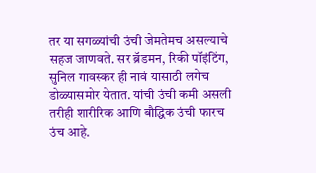तर या सगळ्यांची उंची जेमतेमच असल्याचे सहज जाणवते. सर ब्रॅडमन, रिकी पॉइंटिंग, सुनिल गावस्कर ही नावं यासाठी लगेच डोळ्यासमोर येतात. यांची उंची कमी असली तरीही शारीरिक आणि बौद्धिक उंची फारच उंच आहे.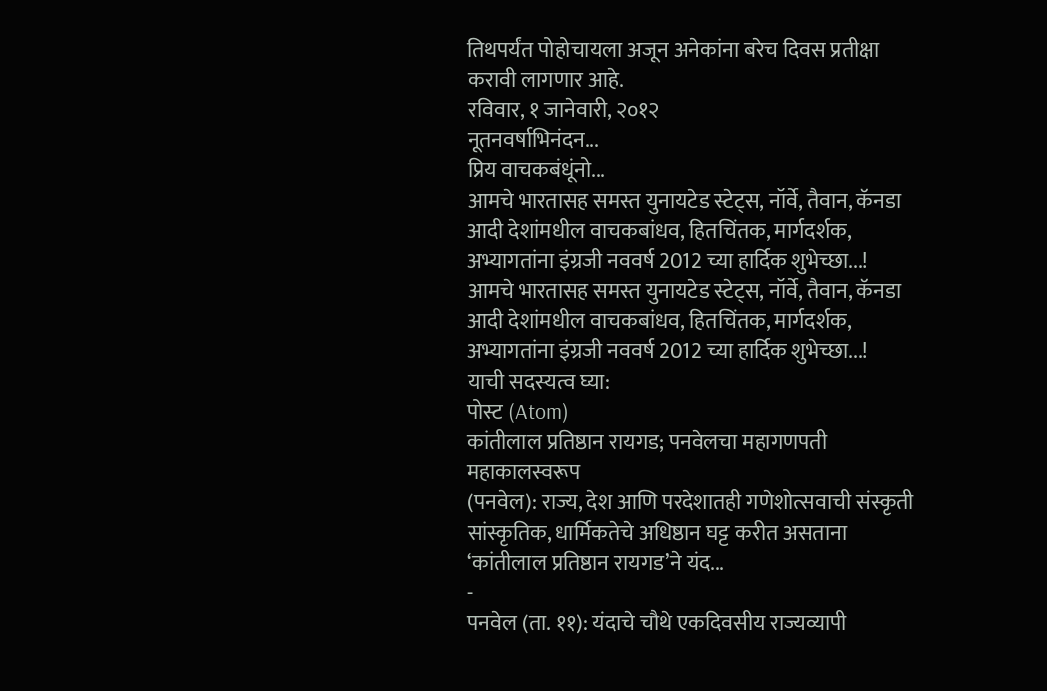तिथपर्यंत पोहोचायला अजून अनेकांना बरेच दिवस प्रतीक्षा करावी लागणार आहे.
रविवार, १ जानेवारी, २०१२
नूतनवर्षाभिनंदन...
प्रिय वाचकबंधूंनो...
आमचे भारतासह समस्त युनायटेड स्टेट्स, नॉर्वे, तैवान, कॅनडा आदी देशांमधील वाचकबांधव, हितचिंतक, मार्गदर्शक, अभ्यागतांना इंग्रजी नववर्ष 2012 च्या हार्दिक शुभेच्छा...!
आमचे भारतासह समस्त युनायटेड स्टेट्स, नॉर्वे, तैवान, कॅनडा आदी देशांमधील वाचकबांधव, हितचिंतक, मार्गदर्शक, अभ्यागतांना इंग्रजी नववर्ष 2012 च्या हार्दिक शुभेच्छा...!
याची सदस्यत्व घ्या:
पोस्ट (Atom)
कांतीलाल प्रतिष्ठान रायगड; पनवेलचा महागणपती महाकालस्वरूप
(पनवेल): राज्य, देश आणि परदेशातही गणेशोत्सवाची संस्कृती सांस्कृतिक, धार्मिकतेचे अधिष्ठान घट्ट करीत असताना ‘कांतीलाल प्रतिष्ठान रायगड’ने यंद...
-
पनवेल (ता. ११): यंदाचे चौथे एकदिवसीय राज्यव्यापी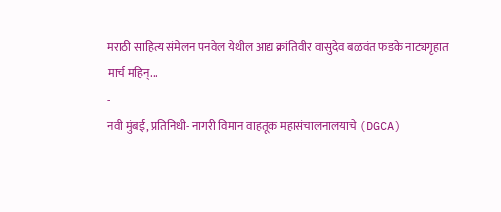मराठी साहित्य संमेलन पनवेल येथील आद्य क्रांतिवीर वासुदेव बळवंत फडके नाट्यगृहात मार्च महिन्...
-
नवी मुंबई, प्रतिनिधी- नागरी विमान वाहतूक महासंचालनालयाचे (DGCA)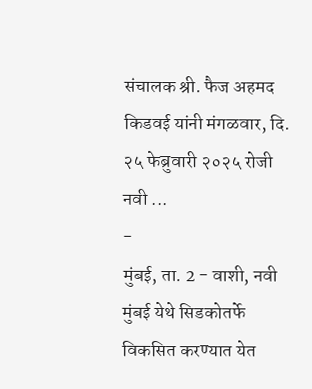संचालक श्री. फैज अहमद किडवई यांनी मंगळवार, दि. २५ फेब्रुवारी २०२५ रोजी नवी ...
-
मुंबई, ता. 2 - वाशी, नवी मुंबई येथे सिडकोतर्फे विकसित करण्यात येत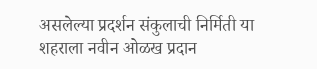असलेल्या प्रदर्शन संकुलाची निर्मिती या शहराला नवीन ओळख प्रदान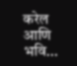करेल आणि भवि...